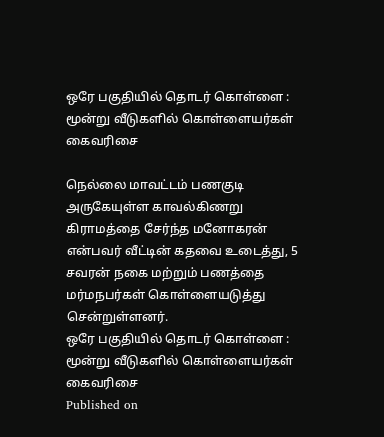ஒரே பகுதியில் தொடர் கொள்ளை : மூன்று வீடுகளில் கொள்ளையர்கள் கைவரிசை

நெல்லை மாவட்டம் பணகுடி அருகேயுள்ள காவல்கிணறு கிராமத்தை சேர்ந்த மனோகரன் என்பவர் வீட்டின் கதவை உடைத்து, 5 சவரன் நகை மற்றும் பணத்தை மர்மநபர்கள் கொள்ளையடுத்து சென்றுள்ளனர்.
ஒரே பகுதியில் தொடர் கொள்ளை : மூன்று வீடுகளில் கொள்ளையர்கள் கைவரிசை
Published on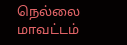நெல்லை மாவட்டம்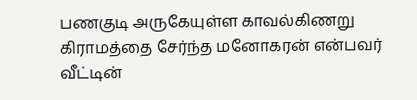பணகுடி அருகேயுள்ள காவல்கிணறு கிராமத்தை சேர்ந்த மனோகரன் என்பவர் வீட்டின்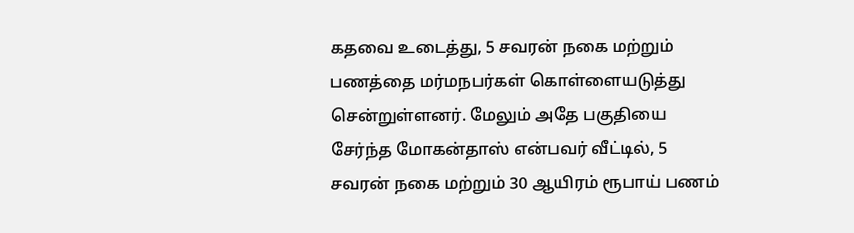கதவை உடைத்து, 5 சவரன் நகை மற்றும் பணத்தை மர்மநபர்கள் கொள்ளையடுத்து சென்றுள்ளனர். மேலும் அதே பகுதியை சேர்ந்த மோகன்தாஸ் என்பவர் வீட்டில், 5 சவரன் நகை மற்றும் 30 ஆயிரம் ரூபாய் பணம்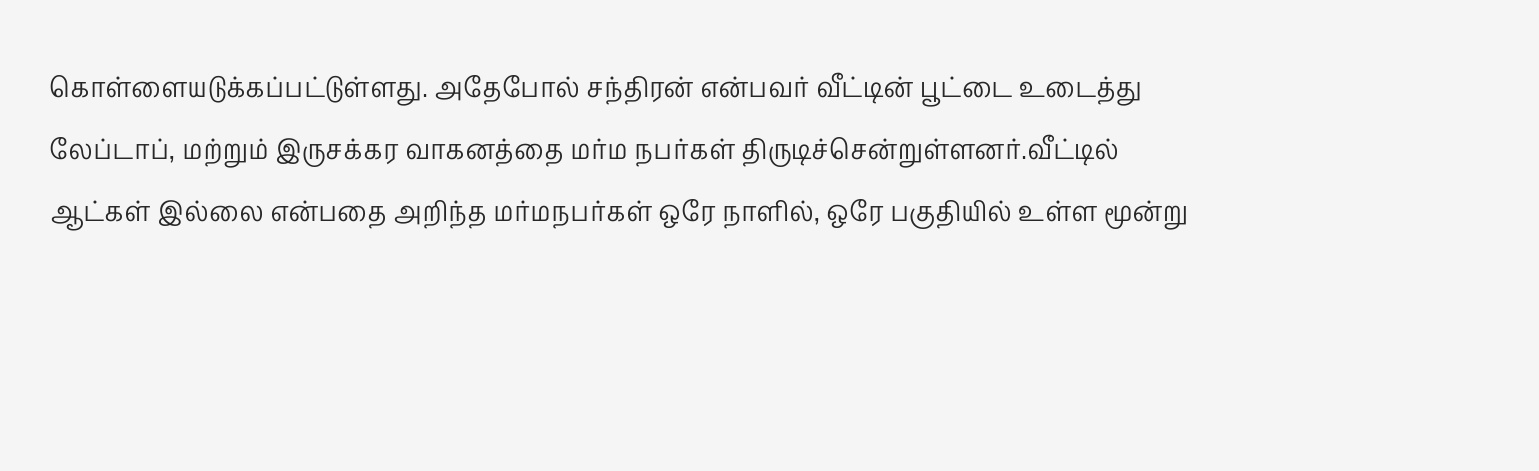கொள்ளையடுக்கப்பட்டுள்ளது. அதேபோல் சந்திரன் என்பவர் வீட்டின் பூட்டை உடைத்து லேப்டாப், மற்றும் இருசக்கர வாகனத்தை மர்ம நபர்கள் திருடிச்சென்றுள்ளனர்.வீட்டில் ஆட்கள் இல்லை என்பதை அறிந்த மர்மநபர்கள் ஒரே நாளில், ஒரே பகுதியில் உள்ள மூன்று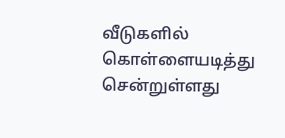வீடுகளில் கொள்ளையடித்து சென்றுள்ளது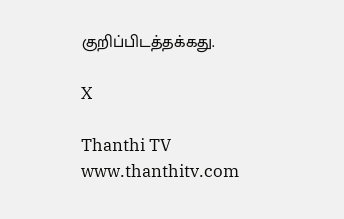குறிப்பிடத்தக்கது.

X

Thanthi TV
www.thanthitv.com